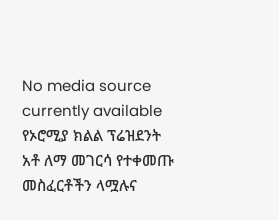No media source currently available
የኦሮሚያ ክልል ፕሬዝደንት አቶ ለማ መገርሳ የተቀመጡ መስፈርቶችን ላሟሉና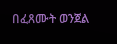በፈጸሙት ወንጀል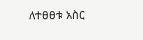ለተፀፀቱ አስር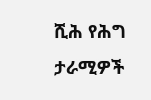ሺሕ የሕግ ታራሚዎች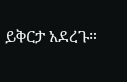ይቅርታ አደረጉ።